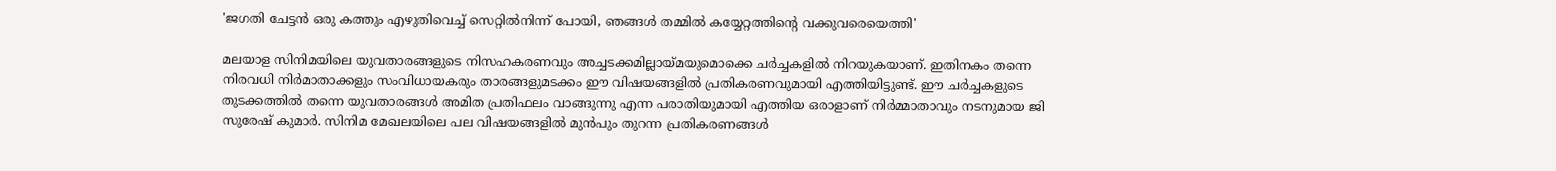'ജഗതി ചേട്ടൻ ഒരു കത്തും എഴുതിവെച്ച് സെറ്റിൽനിന്ന് പോയി, ഞങ്ങൾ തമ്മിൽ കയ്യേറ്റത്തിന്റെ വക്കുവരെയെത്തി'

മലയാള സിനിമയിലെ യുവതാരങ്ങളുടെ നിസഹകരണവും അച്ചടക്കമില്ലായ്മയുമൊക്കെ ചർച്ചകളിൽ നിറയുകയാണ്. ഇതിനകം തന്നെ നിരവധി നിർമാതാക്കളും സംവിധായകരും താരങ്ങളുമടക്കം ഈ വിഷയങ്ങളിൽ പ്രതികരണവുമായി എത്തിയിട്ടുണ്ട്. ഈ ചർച്ചകളുടെ തുടക്കത്തിൽ തന്നെ യുവതാരങ്ങൾ അമിത പ്രതിഫലം വാങ്ങുന്നു എന്ന പരാതിയുമായി എത്തിയ ഒരാളാണ് നിർമ്മാതാവും നടനുമായ ജി സുരേഷ് കുമാർ. സിനിമ മേഖലയിലെ പല വിഷയങ്ങളിൽ മുൻപും തുറന്ന പ്രതികരണങ്ങൾ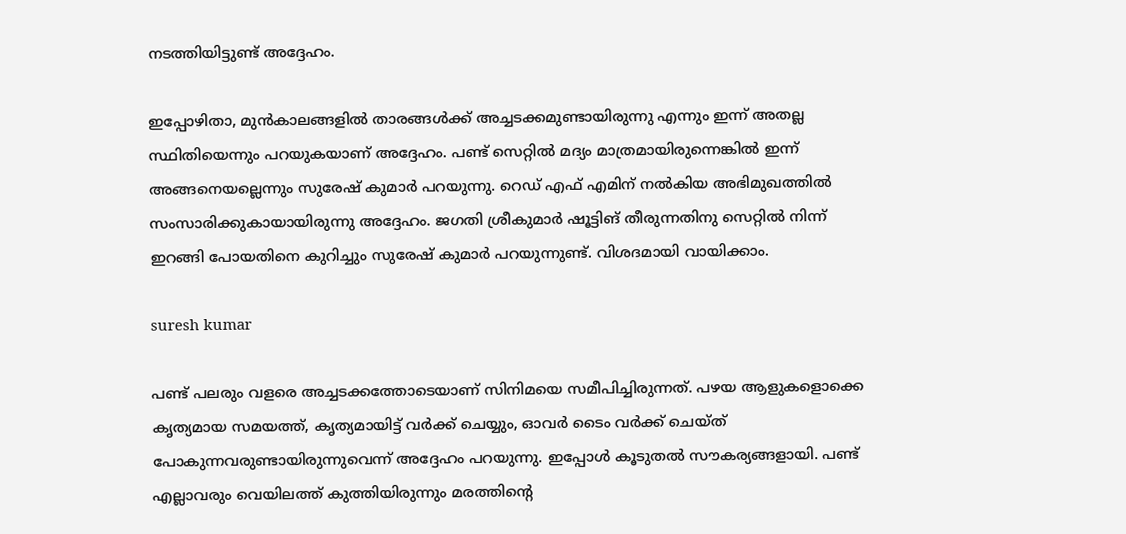നടത്തിയിട്ടുണ്ട് അദ്ദേഹം.

ഇപ്പോഴിതാ, മുൻകാലങ്ങളിൽ താരങ്ങൾക്ക് അച്ചടക്കമുണ്ടായിരുന്നു എന്നും ഇന്ന് അതല്ല സ്ഥിതിയെന്നും പറയുകയാണ് അദ്ദേഹം. പണ്ട് സെറ്റിൽ മദ്യം മാത്രമായിരുന്നെങ്കിൽ ഇന്ന് അങ്ങനെയല്ലെന്നും സുരേഷ് കുമാർ പറയുന്നു. റെഡ് എഫ് എമിന് നൽകിയ അഭിമുഖത്തിൽ സംസാരിക്കുകായായിരുന്നു അദ്ദേഹം. ജഗതി ശ്രീകുമാർ ഷൂട്ടിങ് തീരുന്നതിനു സെറ്റിൽ നിന്ന് ഇറങ്ങി പോയതിനെ കുറിച്ചും സുരേഷ് കുമാർ പറയുന്നുണ്ട്. വിശദമായി വായിക്കാം.

suresh kumar

പണ്ട് പലരും വളരെ അച്ചടക്കത്തോടെയാണ് സിനിമയെ സമീപിച്ചിരുന്നത്. പഴയ ആളുകളൊക്കെ കൃത്യമായ സമയത്ത്, കൃത്യമായിട്ട് വർക്ക് ചെയ്യും, ഓവർ ടൈം വർക്ക് ചെയ്ത് പോകുന്നവരുണ്ടായിരുന്നുവെന്ന് അദ്ദേഹം പറയുന്നു. ഇപ്പോൾ കൂടുതൽ സൗകര്യങ്ങളായി. പണ്ട് എല്ലാവരും വെയിലത്ത് കുത്തിയിരുന്നും മരത്തിന്റെ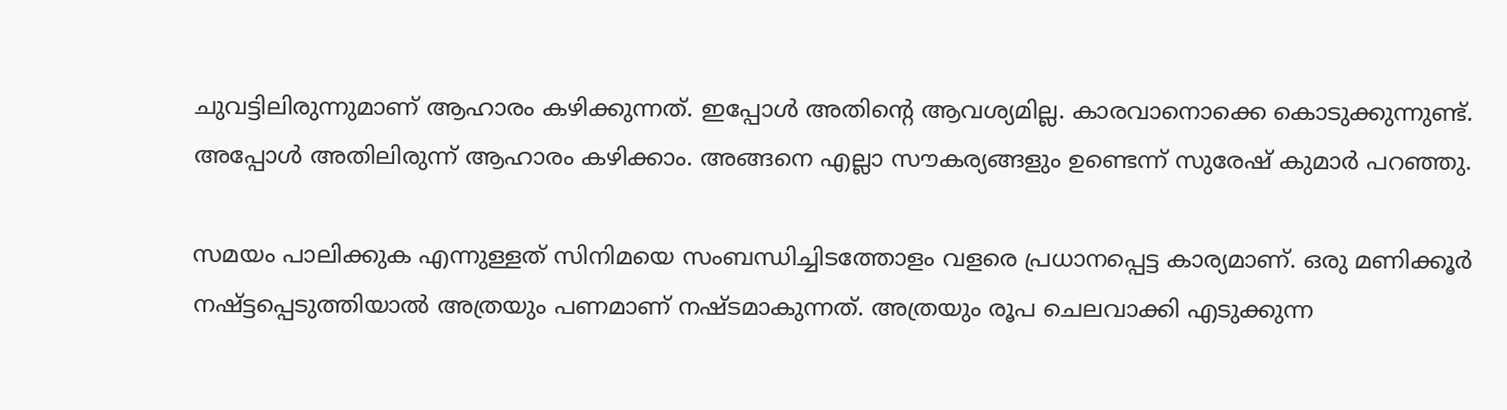ചുവട്ടിലിരുന്നുമാണ് ആഹാരം കഴിക്കുന്നത്. ഇപ്പോൾ അതിന്റെ ആവശ്യമില്ല. കാരവാനൊക്കെ കൊടുക്കുന്നുണ്ട്. അപ്പോൾ അതിലിരുന്ന് ആഹാരം കഴിക്കാം. അങ്ങനെ എല്ലാ സൗകര്യങ്ങളും ഉണ്ടെന്ന് സുരേഷ് കുമാർ പറഞ്ഞു.

സമയം പാലിക്കുക എന്നുള്ളത് സിനിമയെ സംബന്ധിച്ചിടത്തോളം വളരെ പ്രധാനപ്പെട്ട കാര്യമാണ്. ഒരു മണിക്കൂർ നഷ്ട്ടപ്പെടുത്തിയാൽ അത്രയും പണമാണ് നഷ്ടമാകുന്നത്. അത്രയും രൂപ ചെലവാക്കി എടുക്കുന്ന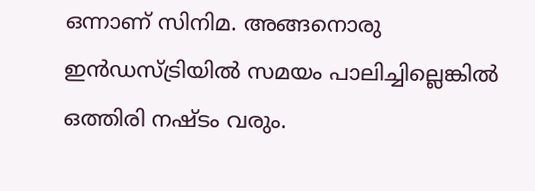ഒന്നാണ് സിനിമ. അങ്ങനൊരു ഇൻഡസ്ട്രിയിൽ സമയം പാലിച്ചില്ലെങ്കിൽ ഒത്തിരി നഷ്ടം വരും.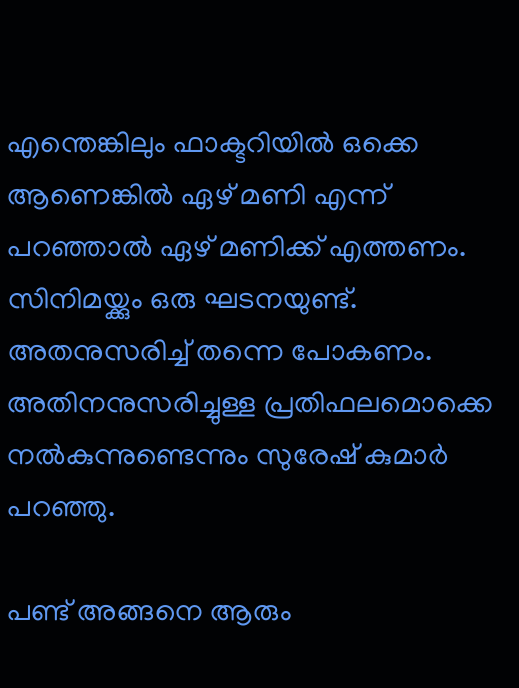എന്തെങ്കിലും ഫാക്ടറിയിൽ ഒക്കെ ആണെങ്കിൽ ഏഴ് മണി എന്ന് പറഞ്ഞാൽ ഏഴ് മണിക്ക് എത്തണം. സിനിമയ്ക്കും ഒരു ഘടനയുണ്ട്. അതനുസരിച്ച് തന്നെ പോകണം. അതിനനുസരിച്ചുള്ള പ്രതിഫലമൊക്കെ നൽകുന്നുണ്ടെന്നും സുരേഷ് കുമാർ പറഞ്ഞു.

പണ്ട് അങ്ങനെ ആരും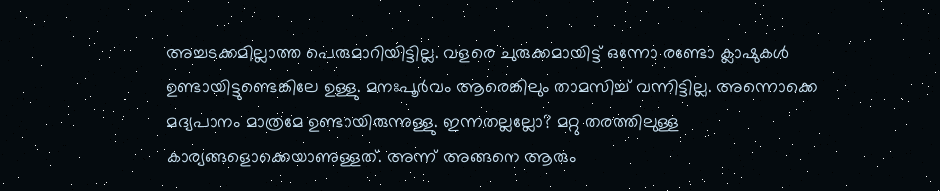അച്ചടക്കമില്ലാത്ത പെരുമാറിയിട്ടില്ല. വളരെ ചുരുക്കമായിട്ട് ഒന്നോ രണ്ടോ ക്ലാഷുകൾ ഉണ്ടായിട്ടുണ്ടെങ്കിലേ ഉള്ളു. മനഃപൂർവം ആരെങ്കിലും താമസിച്ച് വന്നിട്ടില്ല. അന്നൊക്കെ മദ്യപാനം മാത്രമേ ഉണ്ടായിരുന്നുള്ളു. ഇന്നതല്ലല്ലോ? മറ്റു തരത്തിലുള്ള കാര്യങ്ങളൊക്കെയാണുള്ളത്. അന്ന് അങ്ങനെ ആരും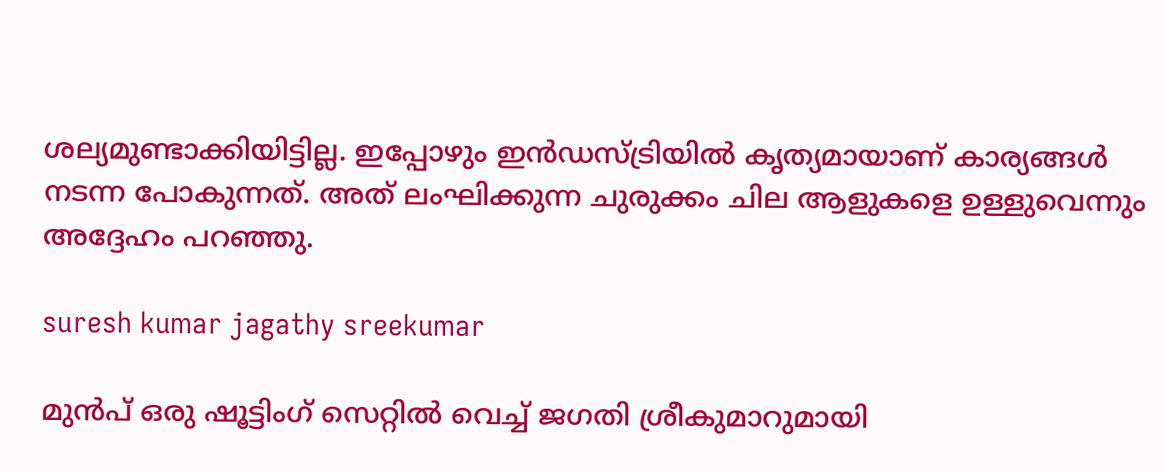ശല്യമുണ്ടാക്കിയിട്ടില്ല. ഇപ്പോഴും ഇൻഡസ്ട്രിയിൽ കൃത്യമായാണ് കാര്യങ്ങൾ നടന്ന പോകുന്നത്. അത് ലംഘിക്കുന്ന ചുരുക്കം ചില ആളുകളെ ഉള്ളുവെന്നും അദ്ദേഹം പറഞ്ഞു.

suresh kumar jagathy sreekumar

മുൻപ് ഒരു ഷൂട്ടിംഗ് സെറ്റിൽ വെച്ച് ജഗതി ശ്രീകുമാറുമായി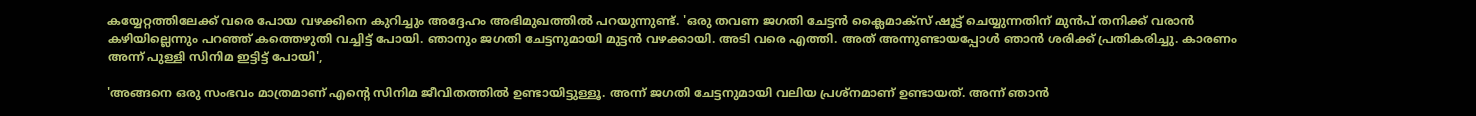കയ്യേറ്റത്തിലേക്ക് വരെ പോയ വഴക്കിനെ കുറിച്ചും അദ്ദേഹം അഭിമുഖത്തിൽ പറയുന്നുണ്ട്. 'ഒരു തവണ ജഗതി ചേട്ടൻ ക്ലൈമാക്സ് ഷൂട്ട് ചെയ്യുന്നതിന് മുൻപ് തനിക്ക് വരാൻ കഴിയില്ലെന്നും പറഞ്ഞ് കത്തെഴുതി വച്ചിട്ട് പോയി. ഞാനും ജഗതി ചേട്ടനുമായി മുട്ടൻ വഴക്കായി. അടി വരെ എത്തി. അത് അന്നുണ്ടായപ്പോൾ ഞാൻ ശരിക്ക് പ്രതികരിച്ചു. കാരണം അന്ന് പുള്ളി സിനിമ ഇട്ടിട്ട് പോയി',

'അങ്ങനെ ഒരു സംഭവം മാത്രമാണ് എന്റെ സിനിമ ജീവിതത്തിൽ ഉണ്ടായിട്ടുള്ളൂ. അന്ന് ജഗതി ചേട്ടനുമായി വലിയ പ്രശ്നമാണ് ഉണ്ടായത്. അന്ന് ഞാൻ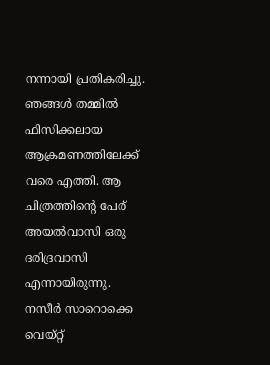നന്നായി പ്രതികരിച്ചു. ഞങ്ങൾ തമ്മിൽ ഫിസിക്കലായ ആക്രമണത്തിലേക്ക് വരെ എത്തി. ആ ചിത്രത്തിന്റെ പേര് അയൽവാസി ഒരു ദരിദ്രവാസി എന്നായിരുന്നു. നസീർ സാറൊക്കെ വെയ്റ്റ്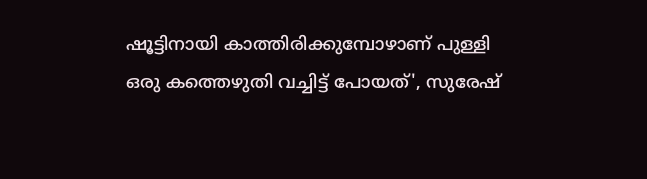ഷൂട്ടിനായി കാത്തിരിക്കുമ്പോഴാണ് പുള്ളി ഒരു കത്തെഴുതി വച്ചിട്ട് പോയത്', സുരേഷ്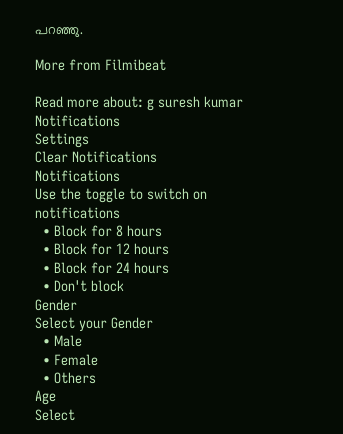പറഞ്ഞു.

More from Filmibeat

Read more about: g suresh kumar
Notifications
Settings
Clear Notifications
Notifications
Use the toggle to switch on notifications
  • Block for 8 hours
  • Block for 12 hours
  • Block for 24 hours
  • Don't block
Gender
Select your Gender
  • Male
  • Female
  • Others
Age
Select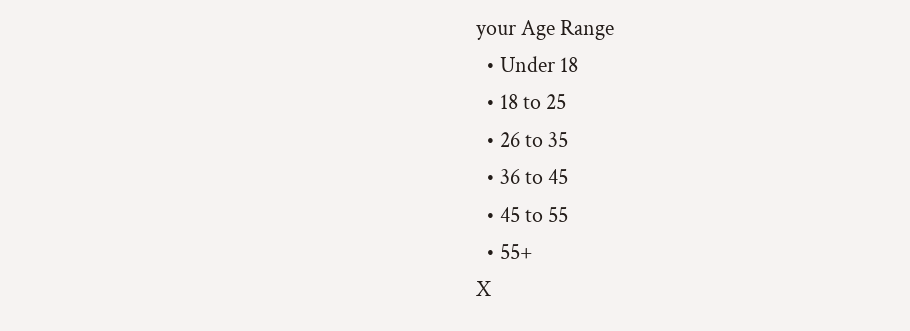your Age Range
  • Under 18
  • 18 to 25
  • 26 to 35
  • 36 to 45
  • 45 to 55
  • 55+
X